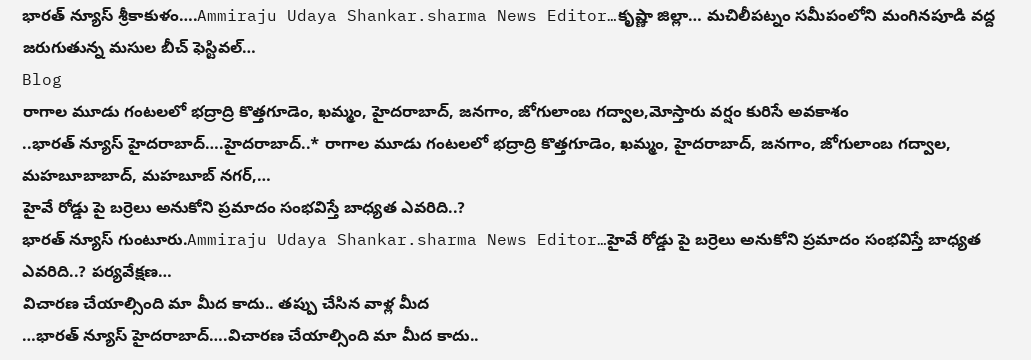భారత్ న్యూస్ శ్రీకాకుళం….Ammiraju Udaya Shankar.sharma News Editor…కృష్ణా జిల్లా… మచిలీపట్నం సమీపంలోని మంగినపూడి వద్ద జరుగుతున్న మసుల బీచ్ ఫెస్టివల్…
Blog
రాగాల మూడు గంటలలో భద్రాద్రి కొత్తగూడెం, ఖమ్మం, హైదరాబాద్, జనగాం, జోగులాంబ గద్వాల,మోస్తారు వర్షం కురిసే అవకాశం
..భారత్ న్యూస్ హైదరాబాద్….హైదరాబాద్..* రాగాల మూడు గంటలలో భద్రాద్రి కొత్తగూడెం, ఖమ్మం, హైదరాబాద్, జనగాం, జోగులాంబ గద్వాల, మహబూబాబాద్, మహబూబ్ నగర్,…
హైవే రోడ్డు పై బర్రెలు అనుకోని ప్రమాదం సంభవిస్తే బాధ్యత ఎవరిది..?
భారత్ న్యూస్ గుంటూరు.Ammiraju Udaya Shankar.sharma News Editor…హైవే రోడ్డు పై బర్రెలు అనుకోని ప్రమాదం సంభవిస్తే బాధ్యత ఎవరిది..? పర్యవేక్షణ…
విచారణ చేయాల్సింది మా మీద కాదు.. తప్పు చేసిన వాళ్ల మీద
…భారత్ న్యూస్ హైదరాబాద్….విచారణ చేయాల్సింది మా మీద కాదు..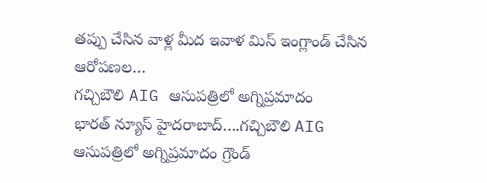తప్పు చేసిన వాళ్ల మీద ఇవాళ మిస్ ఇంగ్లాండ్ చేసిన ఆరోపణల…
గచ్చిబౌలి AIG ఆసుపత్రిలో అగ్నిప్రమాదం
భారత్ న్యూస్ హైదరాబాద్….గచ్చిబౌలి AIG ఆసుపత్రిలో అగ్నిప్రమాదం గ్రౌండ్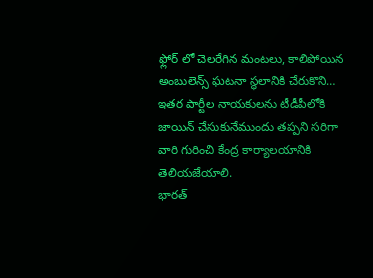ఫ్లోర్ లో చెలరేగిన మంటలు, కాలిపోయిన అంబులెన్స్ ఘటనా స్థలానికి చేరుకొని…
ఇతర పార్టీల నాయకులను టీడీపీలోకి జాయిన్ చేసుకునేముందు తప్పని సరిగా వారి గురించి కేంద్ర కార్యాలయానికి తెలియజేయాలి.
భారత్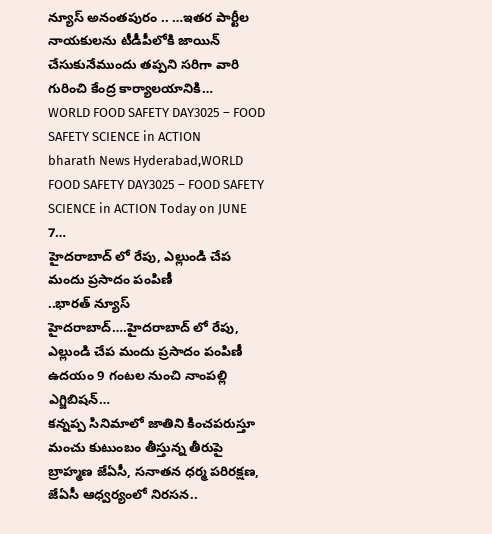న్యూస్ అనంతపురం .. …ఇతర పార్టీల నాయకులను టీడీపీలోకి జాయిన్ చేసుకునేముందు తప్పని సరిగా వారి గురించి కేంద్ర కార్యాలయానికి…
WORLD FOOD SAFETY DAY3025 – FOOD SAFETY SCIENCE in ACTION
bharath News Hyderabad,WORLD FOOD SAFETY DAY3025 – FOOD SAFETY SCIENCE in ACTION Today on JUNE 7…
హైదరాబాద్ లో రేపు, ఎల్లుండి చేప మందు ప్రసాదం పంపిణీ
..భారత్ న్యూస్ హైదరాబాద్….హైదరాబాద్ లో రేపు, ఎల్లుండి చేప మందు ప్రసాదం పంపిణీ ఉదయం 9 గంటల నుంచి నాంపల్లి ఎగ్జిబిషన్…
కన్నప్ప సినిమాలో జాతిని కించపరుస్తూ మంచు కుటుంబం తీస్తున్న తీరుపై బ్రాహ్మణ జేఏసీ, సనాతన ధర్మ పరిరక్షణ, జేఏసీ ఆధ్వర్యంలో నిరసన..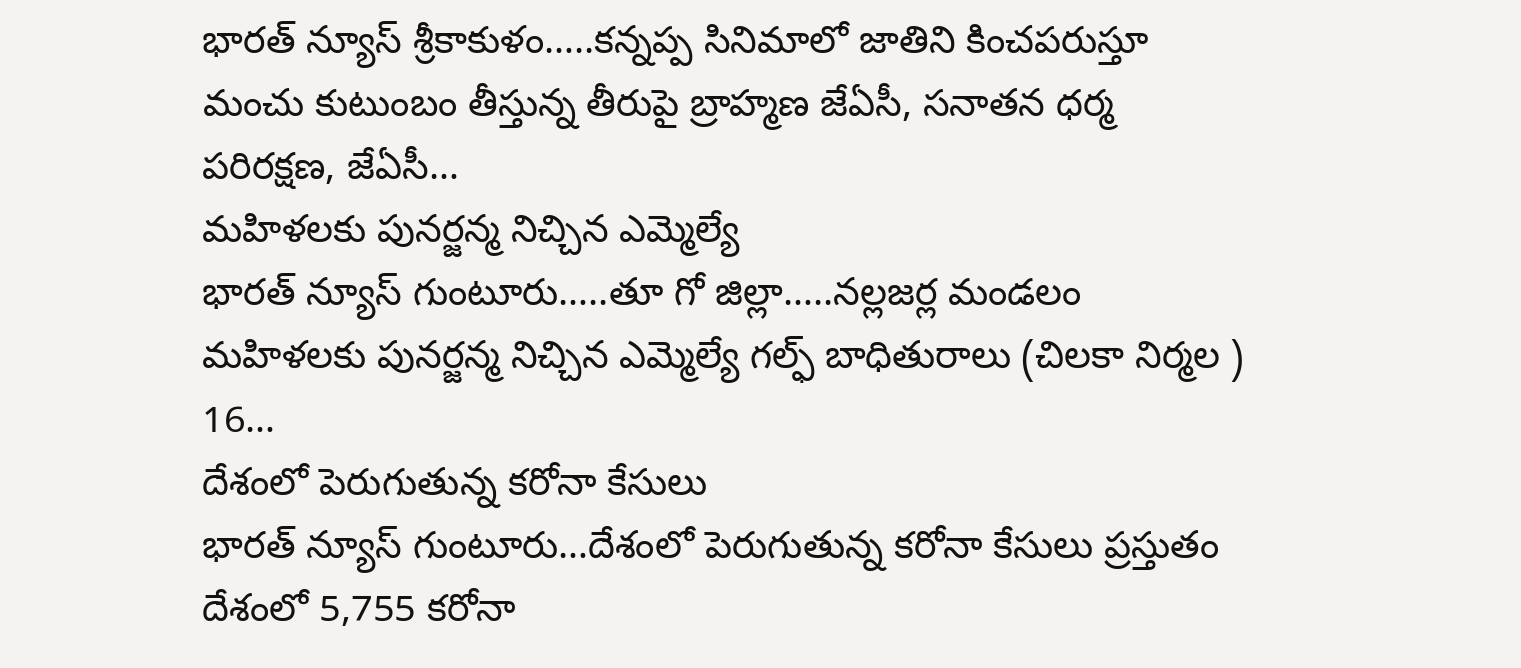భారత్ న్యూస్ శ్రీకాకుళం…..కన్నప్ప సినిమాలో జాతిని కించపరుస్తూ మంచు కుటుంబం తీస్తున్న తీరుపై బ్రాహ్మణ జేఏసీ, సనాతన ధర్మ పరిరక్షణ, జేఏసీ…
మహిళలకు పునర్జన్మ నిచ్చిన ఎమ్మెల్యే
భారత్ న్యూస్ గుంటూరు…..తూ గో జిల్లా…..నల్లజర్ల మండలం మహిళలకు పునర్జన్మ నిచ్చిన ఎమ్మెల్యే గల్ఫ్ బాధితురాలు (చిలకా నిర్మల ) 16…
దేశంలో పెరుగుతున్న కరోనా కేసులు
భారత్ న్యూస్ గుంటూరు…దేశంలో పెరుగుతున్న కరోనా కేసులు ప్రస్తుతం దేశంలో 5,755 కరోనా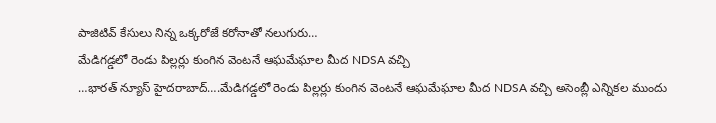పాజిటివ్ కేసులు నిన్న ఒక్కరోజే కరోనాతో నలుగురు…
మేడిగడ్డలో రెండు పిల్లర్లు కుంగిన వెంటనే ఆఘమేఘాల మీద NDSA వచ్చి
…భారత్ న్యూస్ హైదరాబాద్….మేడిగడ్డలో రెండు పిల్లర్లు కుంగిన వెంటనే ఆఘమేఘాల మీద NDSA వచ్చి అసెంబ్లీ ఎన్నికల ముందు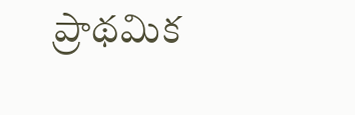ప్రాథమిక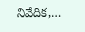నివేదిక,…